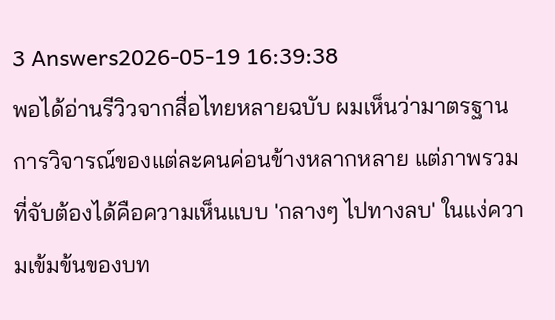3 Answers2026-05-19 16:39:38
พอได้อ่านรีวิวจากสื่อไทยหลายฉบับ ผมเห็นว่ามาตรฐานการวิจารณ์ของแต่ละคนค่อนข้างหลากหลาย แต่ภาพรวมที่จับต้องได้คือความเห็นแบบ 'กลางๆ ไปทางลบ' ในแง่ความเข้มข้นของบท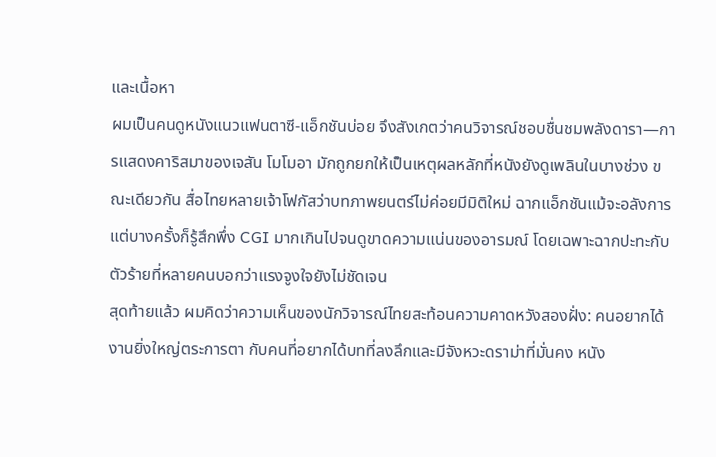และเนื้อหา
ผมเป็นคนดูหนังแนวแฟนตาซี-แอ็กชันบ่อย จึงสังเกตว่าคนวิจารณ์ชอบชื่นชมพลังดารา—การแสดงคาริสมาของเจสัน โมโมอา มักถูกยกให้เป็นเหตุผลหลักที่หนังยังดูเพลินในบางช่วง ขณะเดียวกัน สื่อไทยหลายเจ้าโฟกัสว่าบทภาพยนตร์ไม่ค่อยมีมิติใหม่ ฉากแอ็กชันแม้จะอลังการ แต่บางครั้งก็รู้สึกพึ่ง CGI มากเกินไปจนดูขาดความแน่นของอารมณ์ โดยเฉพาะฉากปะทะกับตัวร้ายที่หลายคนบอกว่าแรงจูงใจยังไม่ชัดเจน
สุดท้ายแล้ว ผมคิดว่าความเห็นของนักวิจารณ์ไทยสะท้อนความคาดหวังสองฝั่ง: คนอยากได้งานยิ่งใหญ่ตระการตา กับคนที่อยากได้บทที่ลงลึกและมีจังหวะดราม่าที่มั่นคง หนัง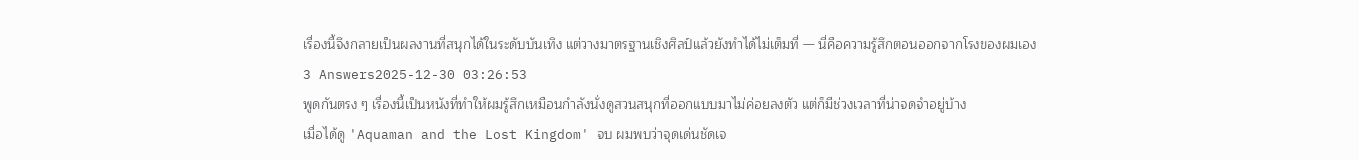เรื่องนี้จึงกลายเป็นผลงานที่สนุกได้ในระดับบันเทิง แต่วางมาตรฐานเชิงศิลป์แล้วยังทำได้ไม่เต็มที่ — นี่คือความรู้สึกตอนออกจากโรงของผมเอง
3 Answers2025-12-30 03:26:53
พูดกันตรง ๆ เรื่องนี้เป็นหนังที่ทำให้ผมรู้สึกเหมือนกำลังนั่งดูสวนสนุกที่ออกแบบมาไม่ค่อยลงตัว แต่ก็มีช่วงเวลาที่น่าจดจำอยู่บ้าง
เมื่อได้ดู 'Aquaman and the Lost Kingdom' จบ ผมพบว่าจุดเด่นชัดเจ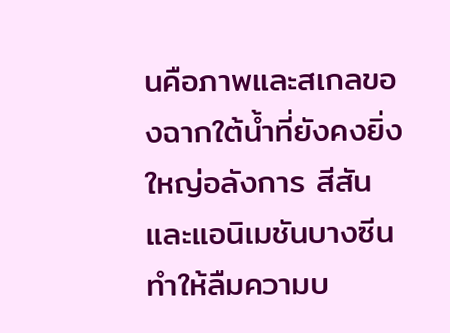นคือภาพและสเกลของฉากใต้น้ำที่ยังคงยิ่งใหญ่อลังการ สีสันและแอนิเมชันบางซีนทำให้ลืมความบ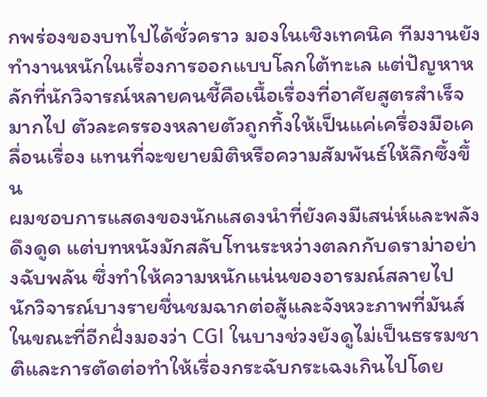กพร่องของบทไปได้ชั่วคราว มองในเชิงเทคนิค ทีมงานยังทำงานหนักในเรื่องการออกแบบโลกใต้ทะเล แต่ปัญหาหลักที่นักวิจารณ์หลายคนชี้คือเนื้อเรื่องที่อาศัยสูตรสำเร็จมากไป ตัวละครรองหลายตัวถูกทิ้งให้เป็นแค่เครื่องมือเคลื่อนเรื่อง แทนที่จะขยายมิติหรือความสัมพันธ์ให้ลึกซึ้งขึ้น
ผมชอบการแสดงของนักแสดงนำที่ยังคงมีเสน่ห์และพลังดึงดูด แต่บทหนังมักสลับโทนระหว่างตลกกับดราม่าอย่างฉับพลัน ซึ่งทำให้ความหนักแน่นของอารมณ์สลายไป นักวิจารณ์บางรายชื่นชมฉากต่อสู้และจังหวะภาพที่มันส์ ในขณะที่อีกฝั่งมองว่า CGI ในบางช่วงยังดูไม่เป็นธรรมชาติและการตัดต่อทำให้เรื่องกระฉับกระเฉงเกินไปโดย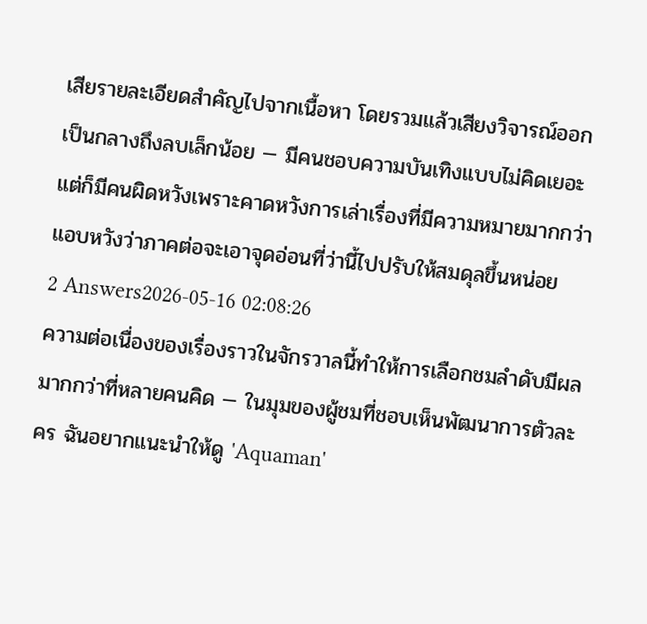เสียรายละเอียดสำคัญไปจากเนื้อหา โดยรวมแล้วเสียงวิจารณ์ออกเป็นกลางถึงลบเล็กน้อย — มีคนชอบความบันเทิงแบบไม่คิดเยอะ แต่ก็มีคนผิดหวังเพราะคาดหวังการเล่าเรื่องที่มีความหมายมากกว่า แอบหวังว่าภาคต่อจะเอาจุดอ่อนที่ว่านี้ไปปรับให้สมดุลขึ้นหน่อย
2 Answers2026-05-16 02:08:26
ความต่อเนื่องของเรื่องราวในจักรวาลนี้ทำให้การเลือกชมลำดับมีผลมากกว่าที่หลายคนคิด — ในมุมของผู้ชมที่ชอบเห็นพัฒนาการตัวละคร ฉันอยากแนะนำให้ดู 'Aquaman'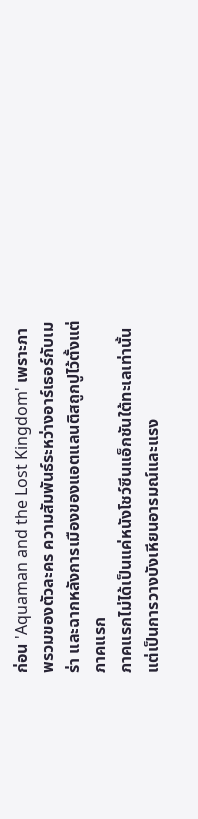ก่อน 'Aquaman and the Lost Kingdom' เพราะภาพรวมของตัวละคร ความสัมพันธ์ระหว่างอาร์เธอร์กับเมร่า และฉากหลังการเมืองของแอตแลนติสถูกปูไว้ตั้งแต่ภาคแรก
ภาคแรกไม่ได้เป็นแค่หนังโชว์ซีนแอ็กชันใต้ทะเลเท่านั้น แต่เป็นการวางบังเหียนอารมณ์และแรง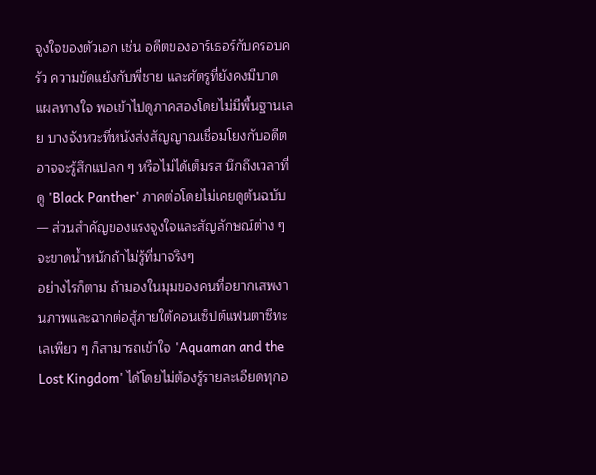จูงใจของตัวเอก เช่น อดีตของอาร์เธอร์กับครอบครัว ความขัดแย้งกับพี่ชาย และศัตรูที่ยังคงมีบาดแผลทางใจ พอเข้าไปดูภาคสองโดยไม่มีพื้นฐานเลย บางจังหวะที่หนังส่งสัญญาณเชื่อมโยงกับอดีตอาจจะรู้สึกแปลก ๆ หรือไม่ได้เต็มรส นึกถึงเวลาที่ดู 'Black Panther' ภาคต่อโดยไม่เคยดูต้นฉบับ — ส่วนสำคัญของแรงจูงใจและสัญลักษณ์ต่าง ๆ จะขาดน้ำหนักถ้าไม่รู้ที่มาจริงๆ
อย่างไรก็ตาม ถ้ามองในมุมของคนที่อยากเสพงานภาพและฉากต่อสู้ภายใต้คอนเซ็ปต์แฟนตาซีทะเลเพียว ๆ ก็สามารถเข้าใจ 'Aquaman and the Lost Kingdom' ได้โดยไม่ต้องรู้รายละเอียดทุกอ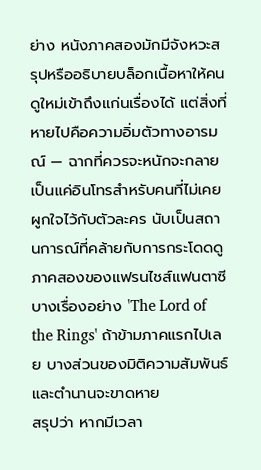ย่าง หนังภาคสองมักมีจังหวะสรุปหรืออธิบายบล็อกเนื้อหาให้คนดูใหม่เข้าถึงแก่นเรื่องได้ แต่สิ่งที่หายไปคือความอิ่มตัวทางอารมณ์ — ฉากที่ควรจะหนักจะกลายเป็นแค่อินโทรสำหรับคนที่ไม่เคยผูกใจไว้กับตัวละคร นับเป็นสถานการณ์ที่คล้ายกับการกระโดดดูภาคสองของแฟรนไชส์แฟนตาซีบางเรื่องอย่าง 'The Lord of the Rings' ถ้าข้ามภาคแรกไปเลย บางส่วนของมิติความสัมพันธ์และตำนานจะขาดหาย
สรุปว่า หากมีเวลา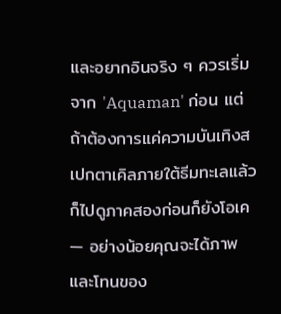และอยากอินจริง ๆ ควรเริ่มจาก 'Aquaman' ก่อน แต่ถ้าต้องการแค่ความบันเทิงสเปกตาเคิลภายใต้ธีมทะเลแล้วก็ไปดูภาคสองก่อนก็ยังโอเค — อย่างน้อยคุณจะได้ภาพและโทนของ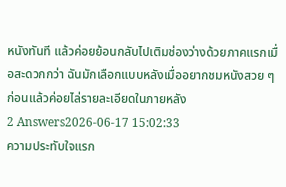หนังทันที แล้วค่อยย้อนกลับไปเติมช่องว่างด้วยภาคแรกเมื่อสะดวกกว่า ฉันมักเลือกแบบหลังเมื่ออยากชมหนังสวย ๆ ก่อนแล้วค่อยไล่รายละเอียดในภายหลัง
2 Answers2026-06-17 15:02:33
ความประทับใจแรก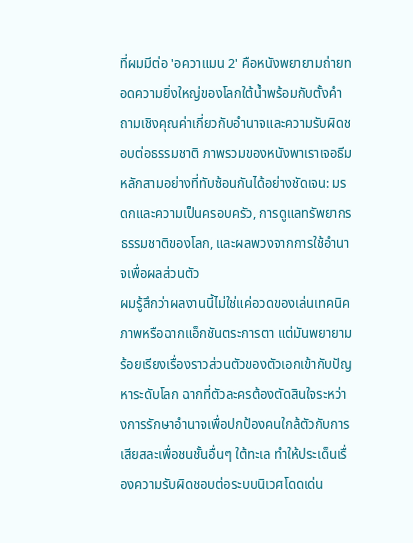ที่ผมมีต่อ 'อควาแมน 2' คือหนังพยายามถ่ายทอดความยิ่งใหญ่ของโลกใต้น้ำพร้อมกับตั้งคำถามเชิงคุณค่าเกี่ยวกับอำนาจและความรับผิดชอบต่อธรรมชาติ ภาพรวมของหนังพาเราเจอธีมหลักสามอย่างที่ทับซ้อนกันได้อย่างชัดเจน: มรดกและความเป็นครอบครัว, การดูแลทรัพยากรธรรมชาติของโลก, และผลพวงจากการใช้อำนาจเพื่อผลส่วนตัว
ผมรู้สึกว่าผลงานนี้ไม่ใช่แค่อวดของเล่นเทคนิคภาพหรือฉากแอ็กชันตระการตา แต่มันพยายามร้อยเรียงเรื่องราวส่วนตัวของตัวเอกเข้ากับปัญหาระดับโลก ฉากที่ตัวละครต้องตัดสินใจระหว่างการรักษาอำนาจเพื่อปกป้องคนใกล้ตัวกับการเสียสละเพื่อชนชั้นอื่นๆ ใต้ทะเล ทำให้ประเด็นเรื่องความรับผิดชอบต่อระบบนิเวศโดดเด่น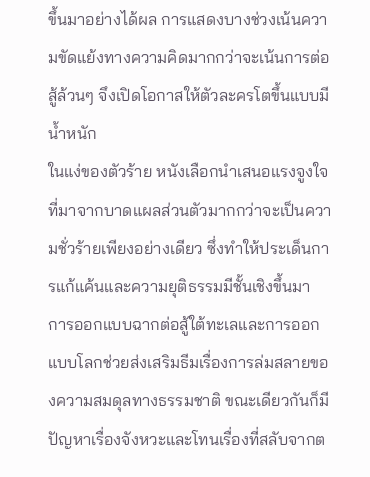ขึ้นมาอย่างได้ผล การแสดงบางช่วงเน้นความขัดแย้งทางความคิดมากกว่าจะเน้นการต่อสู้ล้วนๆ จึงเปิดโอกาสให้ตัวละครโตขึ้นแบบมีน้ำหนัก
ในแง่ของตัวร้าย หนังเลือกนำเสนอแรงจูงใจที่มาจากบาดแผลส่วนตัวมากกว่าจะเป็นความชั่วร้ายเพียงอย่างเดียว ซึ่งทำให้ประเด็นการแก้แค้นและความยุติธรรมมีชั้นเชิงขึ้นมา การออกแบบฉากต่อสู้ใต้ทะเลและการออกแบบโลกช่วยส่งเสริมธีมเรื่องการล่มสลายของความสมดุลทางธรรมชาติ ขณะเดียวกันก็มีปัญหาเรื่องจังหวะและโทนเรื่องที่สลับจากต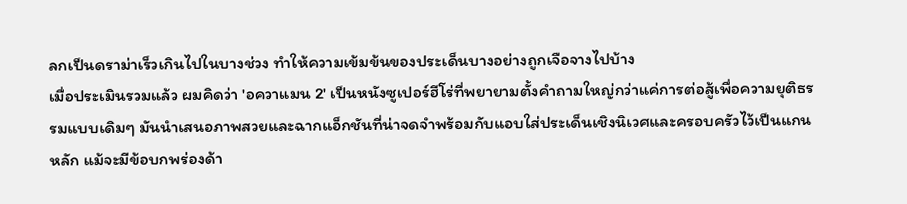ลกเป็นดราม่าเร็วเกินไปในบางช่วง ทำให้ความเข้มข้นของประเด็นบางอย่างถูกเจือจางไปบ้าง
เมื่อประเมินรวมแล้ว ผมคิดว่า 'อควาแมน 2' เป็นหนังซูเปอร์ฮีโร่ที่พยายามตั้งคำถามใหญ่กว่าแค่การต่อสู้เพื่อความยุติธรรมแบบเดิมๆ มันนำเสนอภาพสวยและฉากแอ็กชันที่น่าจดจำพร้อมกับแอบใส่ประเด็นเชิงนิเวศและครอบครัวไว้เป็นแกนหลัก แม้จะมีข้อบกพร่องด้า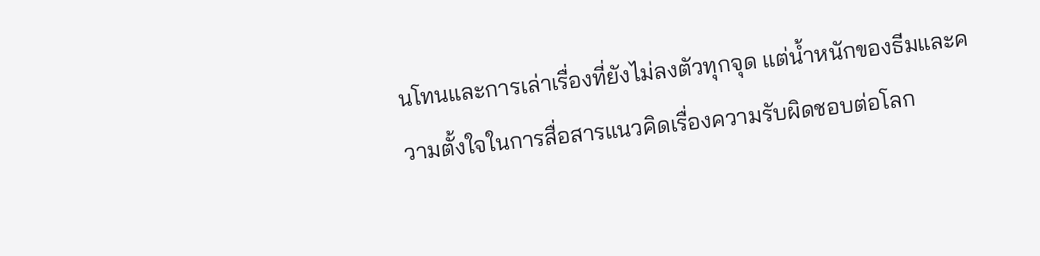นโทนและการเล่าเรื่องที่ยังไม่ลงตัวทุกจุด แต่น้ำหนักของธีมและความตั้งใจในการสื่อสารแนวคิดเรื่องความรับผิดชอบต่อโลก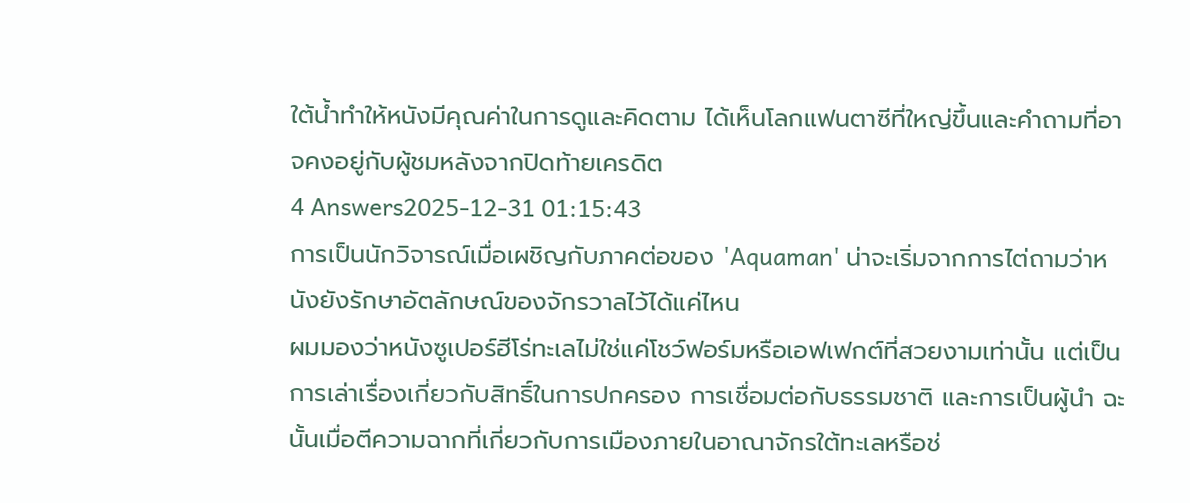ใต้น้ำทำให้หนังมีคุณค่าในการดูและคิดตาม ได้เห็นโลกแฟนตาซีที่ใหญ่ขึ้นและคำถามที่อาจคงอยู่กับผู้ชมหลังจากปิดท้ายเครดิต
4 Answers2025-12-31 01:15:43
การเป็นนักวิจารณ์เมื่อเผชิญกับภาคต่อของ 'Aquaman' น่าจะเริ่มจากการไต่ถามว่าหนังยังรักษาอัตลักษณ์ของจักรวาลไว้ได้แค่ไหน
ผมมองว่าหนังซูเปอร์ฮีโร่ทะเลไม่ใช่แค่โชว์ฟอร์มหรือเอฟเฟกต์ที่สวยงามเท่านั้น แต่เป็นการเล่าเรื่องเกี่ยวกับสิทธิ์ในการปกครอง การเชื่อมต่อกับธรรมชาติ และการเป็นผู้นำ ฉะนั้นเมื่อตีความฉากที่เกี่ยวกับการเมืองภายในอาณาจักรใต้ทะเลหรือช่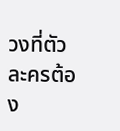วงที่ตัวละครต้อง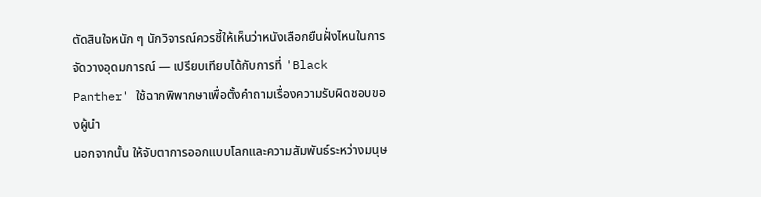ตัดสินใจหนัก ๆ นักวิจารณ์ควรชี้ให้เห็นว่าหนังเลือกยืนฝั่งไหนในการจัดวางอุดมการณ์ — เปรียบเทียบได้กับการที่ 'Black Panther' ใช้ฉากพิพากษาเพื่อตั้งคำถามเรื่องความรับผิดชอบของผู้นำ
นอกจากนั้น ให้จับตาการออกแบบโลกและความสัมพันธ์ระหว่างมนุษ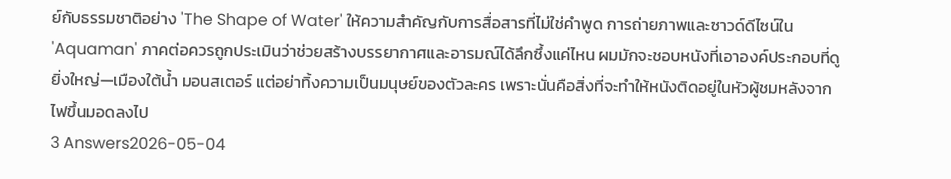ย์กับธรรมชาติอย่าง 'The Shape of Water' ให้ความสำคัญกับการสื่อสารที่ไม่ใช่คำพูด การถ่ายภาพและซาวด์ดีไซน์ใน 'Aquaman' ภาคต่อควรถูกประเมินว่าช่วยสร้างบรรยากาศและอารมณ์ได้ลึกซึ้งแค่ไหน ผมมักจะชอบหนังที่เอาองค์ประกอบที่ดูยิ่งใหญ่—เมืองใต้น้ำ มอนสเตอร์ แต่อย่าทิ้งความเป็นมนุษย์ของตัวละคร เพราะนั่นคือสิ่งที่จะทำให้หนังติดอยู่ในหัวผู้ชมหลังจากไฟขึ้นมอดลงไป
3 Answers2026-05-04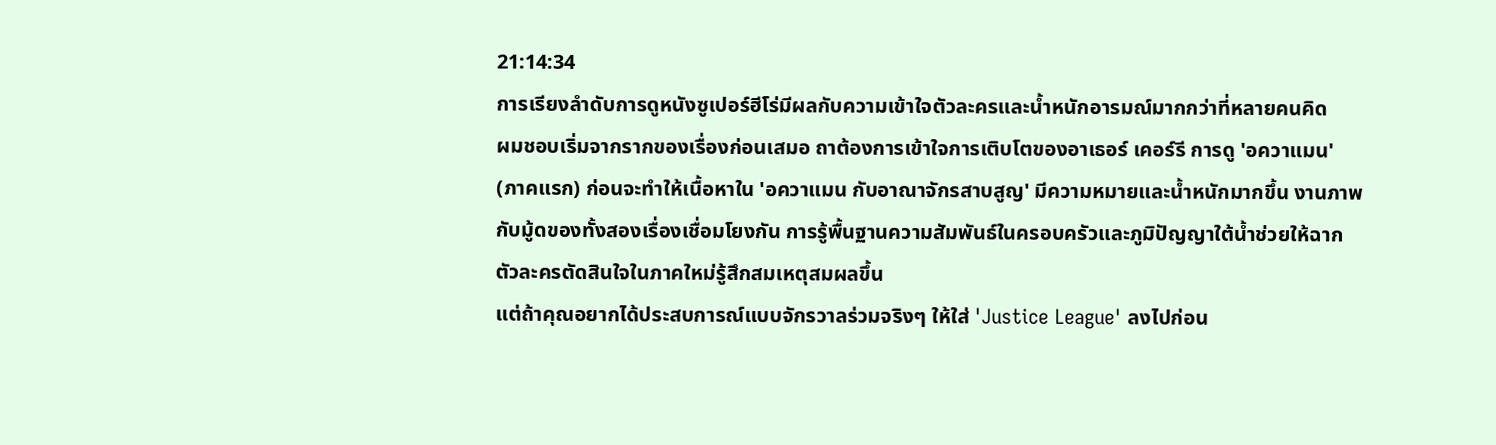21:14:34
การเรียงลำดับการดูหนังซูเปอร์ฮีโร่มีผลกับความเข้าใจตัวละครและน้ำหนักอารมณ์มากกว่าที่หลายคนคิด
ผมชอบเริ่มจากรากของเรื่องก่อนเสมอ ถาต้องการเข้าใจการเติบโตของอาเธอร์ เคอร์รี การดู 'อควาแมน' (ภาคแรก) ก่อนจะทำให้เนื้อหาใน 'อควาแมน กับอาณาจักรสาบสูญ' มีความหมายและน้ำหนักมากขึ้น งานภาพกับมู้ดของทั้งสองเรื่องเชื่อมโยงกัน การรู้พื้นฐานความสัมพันธ์ในครอบครัวและภูมิปัญญาใต้น้ำช่วยให้ฉากตัวละครตัดสินใจในภาคใหม่รู้สึกสมเหตุสมผลขึ้น
แต่ถ้าคุณอยากได้ประสบการณ์แบบจักรวาลร่วมจริงๆ ให้ใส่ 'Justice League' ลงไปก่อน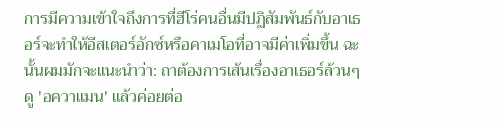การมีความเข้าใจถึงการที่ฮีโร่คนอื่นมีปฏิสัมพันธ์กับอาเธอร์จะทำให้อีสเตอร์อักซ์หรือคาเมโอที่อาจมีค่าเพิ่มขึ้น ฉะนั้นผมมักจะแนะนำว่า: ถาต้องการเส้นเรื่องอาเธอร์ล้วนๆ ดู 'อควาแมน' แล้วค่อยต่อ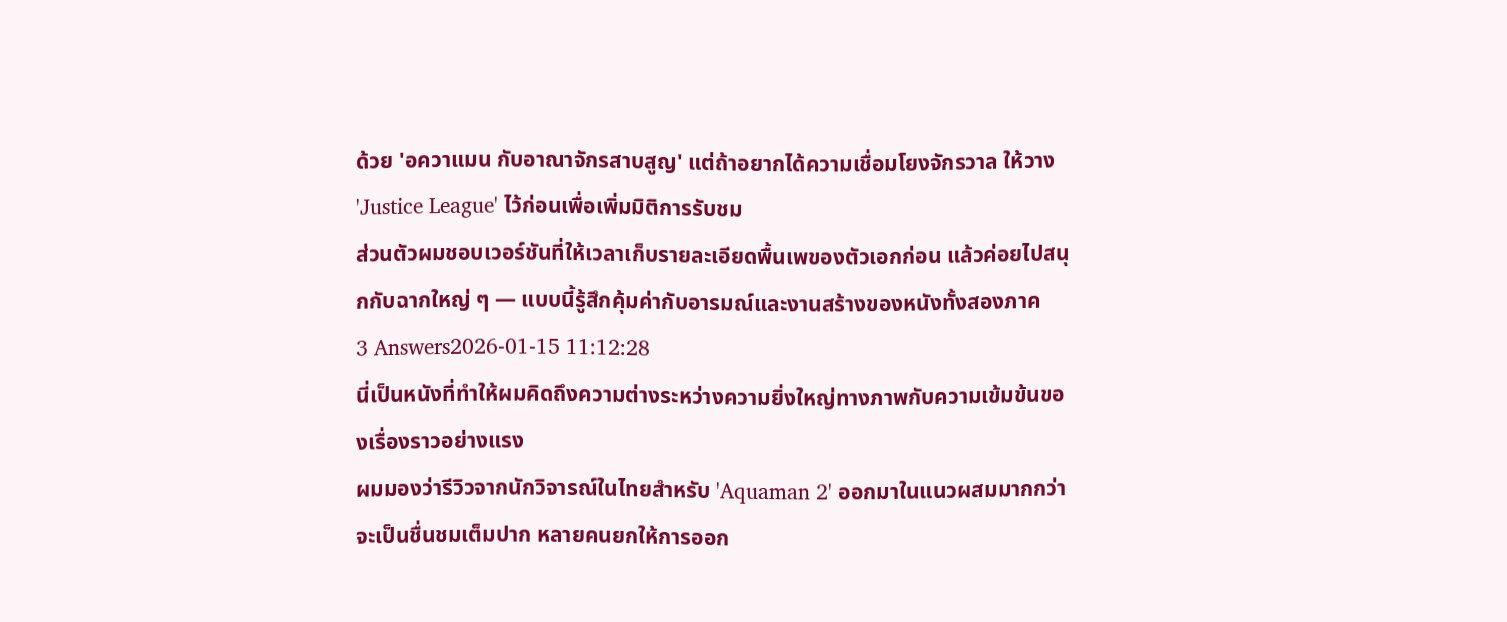ด้วย 'อควาแมน กับอาณาจักรสาบสูญ' แต่ถ้าอยากได้ความเชื่อมโยงจักรวาล ให้วาง 'Justice League' ไว้ก่อนเพื่อเพิ่มมิติการรับชม
ส่วนตัวผมชอบเวอร์ชันที่ให้เวลาเก็บรายละเอียดพื้นเพของตัวเอกก่อน แล้วค่อยไปสนุกกับฉากใหญ่ ๆ — แบบนี้รู้สึกคุ้มค่ากับอารมณ์และงานสร้างของหนังทั้งสองภาค
3 Answers2026-01-15 11:12:28
นี่เป็นหนังที่ทำให้ผมคิดถึงความต่างระหว่างความยิ่งใหญ่ทางภาพกับความเข้มข้นของเรื่องราวอย่างแรง
ผมมองว่ารีวิวจากนักวิจารณ์ในไทยสำหรับ 'Aquaman 2' ออกมาในแนวผสมมากกว่าจะเป็นชื่นชมเต็มปาก หลายคนยกให้การออก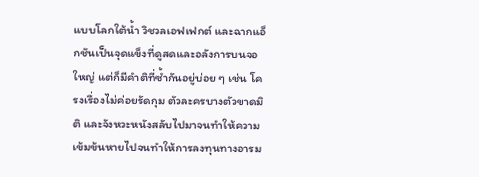แบบโลกใต้น้ำ วิชวลเอฟเฟกต์ และฉากแอ็กชันเป็นจุดแข็งที่ดูสดและอลังการบนจอใหญ่ แต่ก็มีคำติที่ซ้ำกันอยู่บ่อย ๆ เช่น โครงเรื่องไม่ค่อยรัดกุม ตัวละครบางตัวขาดมิติ และจังหวะหนังสลับไปมาจนทำให้ความเข้มข้นหายไปจนทำให้การลงทุนทางอารม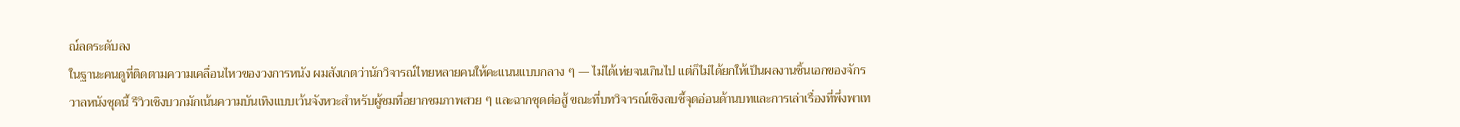ณ์ลดระดับลง
ในฐานะคนดูที่ติดตามความเคลื่อนไหวของวงการหนัง ผมสังเกตว่านักวิจารณ์ไทยหลายคนให้คะแนนแบบกลาง ๆ — ไม่ได้เห่ยจนเกินไป แต่ก็ไม่ได้ยกให้เป็นผลงานชิ้นเอกของจักรวาลหนังชุดนี้ รีวิวเชิงบวกมักเน้นความบันเทิงแบบเว้นจังหวะสำหรับผู้ชมที่อยากชมภาพสวย ๆ และฉากชุดต่อสู้ ขณะที่บทวิจารณ์เชิงลบชี้จุดอ่อนด้านบทและการเล่าเรื่องที่พึ่งพาเท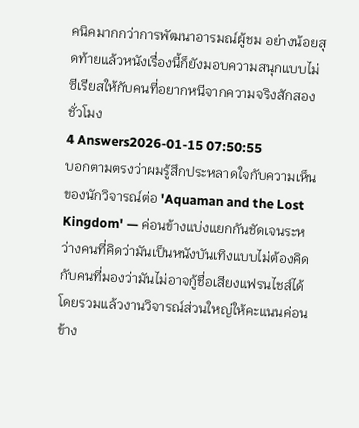คนิคมากกว่าการพัฒนาอารมณ์ผู้ชม อย่างน้อยสุดท้ายแล้วหนังเรื่องนี้ก็ยังมอบความสนุกแบบไม่ซีเรียสให้กับคนที่อยากหนีจากความจริงสักสองชั่วโมง
4 Answers2026-01-15 07:50:55
บอกตามตรงว่าผมรู้สึกประหลาดใจกับความเห็นของนักวิจารณ์ต่อ 'Aquaman and the Lost Kingdom' — ค่อนข้างแบ่งแยกกันชัดเจนระหว่างคนที่คิดว่ามันเป็นหนังบันเทิงแบบไม่ต้องคิด กับคนที่มองว่ามันไม่อาจกู้ชื่อเสียงแฟรนไชส์ได้
โดยรวมแล้วงานวิจารณ์ส่วนใหญ่ให้คะแนนค่อนข้าง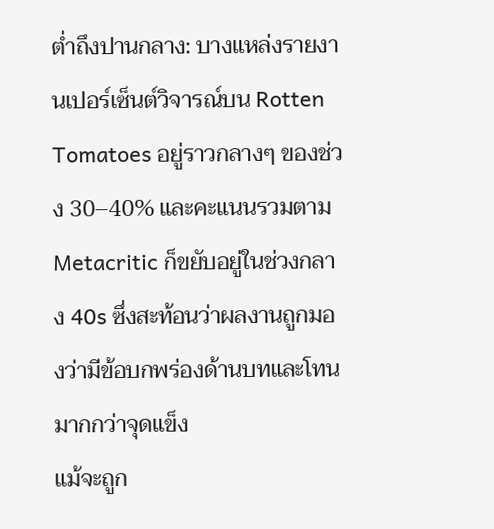ต่ำถึงปานกลาง: บางแหล่งรายงานเปอร์เซ็นต์วิจารณ์บน Rotten Tomatoes อยู่ราวกลางๆ ของช่วง 30–40% และคะแนนรวมตาม Metacritic ก็ขยับอยู่ในช่วงกลาง 40s ซึ่งสะท้อนว่าผลงานถูกมองว่ามีข้อบกพร่องด้านบทและโทนมากกว่าจุดแข็ง
แม้จะถูก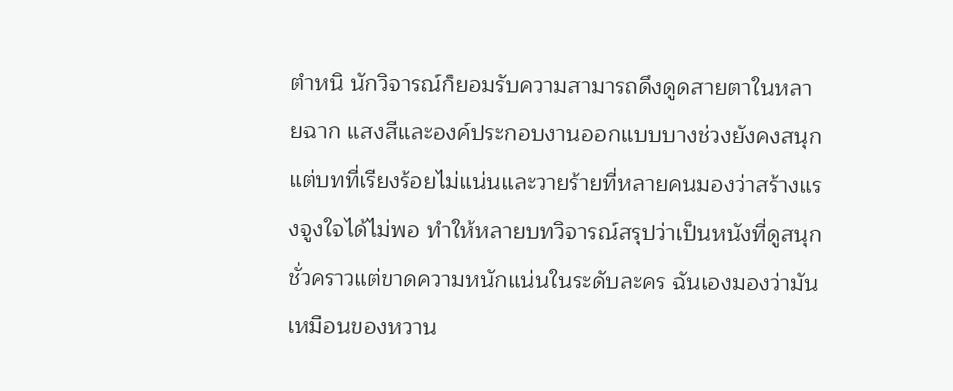ตำหนิ นักวิจารณ์ก็ยอมรับความสามารถดึงดูดสายตาในหลายฉาก แสงสีและองค์ประกอบงานออกแบบบางช่วงยังคงสนุก แต่บทที่เรียงร้อยไม่แน่นและวายร้ายที่หลายคนมองว่าสร้างแรงจูงใจได้ไม่พอ ทำให้หลายบทวิจารณ์สรุปว่าเป็นหนังที่ดูสนุกชั่วคราวแต่ขาดความหนักแน่นในระดับละคร ฉันเองมองว่ามันเหมือนของหวาน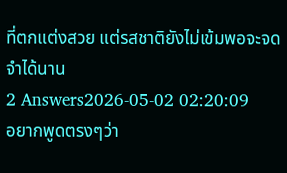ที่ตกแต่งสวย แต่รสชาติยังไม่เข้มพอจะจดจำได้นาน
2 Answers2026-05-02 02:20:09
อยากพูดตรงๆว่า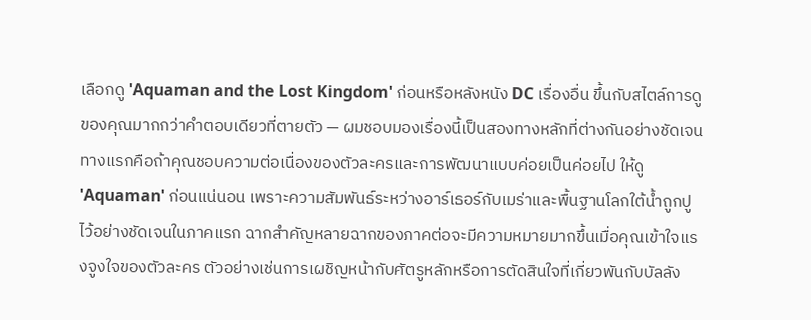เลือกดู 'Aquaman and the Lost Kingdom' ก่อนหรือหลังหนัง DC เรื่องอื่น ขึ้นกับสไตล์การดูของคุณมากกว่าคำตอบเดียวที่ตายตัว — ผมชอบมองเรื่องนี้เป็นสองทางหลักที่ต่างกันอย่างชัดเจน
ทางแรกคือถ้าคุณชอบความต่อเนื่องของตัวละครและการพัฒนาแบบค่อยเป็นค่อยไป ให้ดู 'Aquaman' ก่อนแน่นอน เพราะความสัมพันธ์ระหว่างอาร์เธอร์กับเมร่าและพื้นฐานโลกใต้น้ำถูกปูไว้อย่างชัดเจนในภาคแรก ฉากสำคัญหลายฉากของภาคต่อจะมีความหมายมากขึ้นเมื่อคุณเข้าใจแรงจูงใจของตัวละคร ตัวอย่างเช่นการเผชิญหน้ากับศัตรูหลักหรือการตัดสินใจที่เกี่ยวพันกับบัลลัง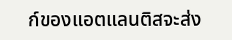ก์ของแอตแลนติสจะส่ง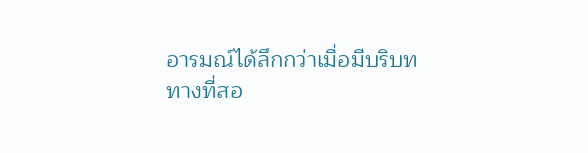อารมณ์ได้ลึกกว่าเมื่อมีบริบท
ทางที่สอ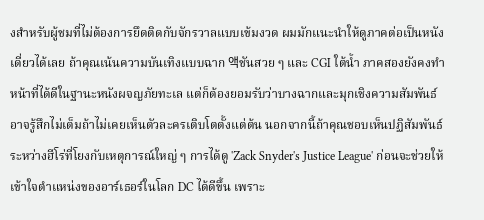งสำหรับผู้ชมที่ไม่ต้องการยึดติดกับจักรวาลแบบเข้มงวด ผมมักแนะนำให้ดูภาคต่อเป็นหนังเดี่ยวได้เลย ถ้าคุณเน้นความบันเทิงแบบฉาก 액ชันสวย ๆ และ CGI ใต้น้ำ ภาคสองยังคงทำหน้าที่ได้ดีในฐานะหนังผจญภัยทะเล แต่ก็ต้องยอมรับว่าบางฉากและมุกเชิงความสัมพันธ์อาจรู้สึกไม่เต็มถ้าไม่เคยเห็นตัวละครเติบโตตั้งแต่ต้น นอกจากนี้ถ้าคุณชอบเห็นปฏิสัมพันธ์ระหว่างฮีโร่ที่โยงกับเหตุการณ์ใหญ่ ๆ การได้ดู 'Zack Snyder's Justice League' ก่อนจะช่วยให้เข้าใจตำแหน่งของอาร์เธอร์ในโลก DC ได้ดีขึ้น เพราะ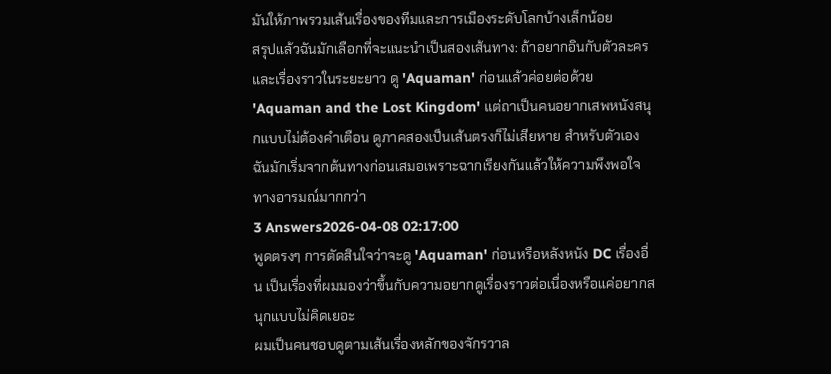มันให้ภาพรวมเส้นเรื่องของทีมและการเมืองระดับโลกบ้างเล็กน้อย
สรุปแล้วฉันมักเลือกที่จะแนะนำเป็นสองเส้นทาง: ถ้าอยากอินกับตัวละครและเรื่องราวในระยะยาว ดู 'Aquaman' ก่อนแล้วค่อยต่อด้วย 'Aquaman and the Lost Kingdom' แต่ถาเป็นคนอยากเสพหนังสนุกแบบไม่ต้องคำเตือน ดูภาคสองเป็นเส้นตรงก็ไม่เสียหาย สำหรับตัวเอง ฉันมักเริ่มจากต้นทางก่อนเสมอเพราะฉากเรียงกันแล้วให้ความพึงพอใจทางอารมณ์มากกว่า
3 Answers2026-04-08 02:17:00
พูดตรงๆ การตัดสินใจว่าจะดู 'Aquaman' ก่อนหรือหลังหนัง DC เรื่องอื่น เป็นเรื่องที่ผมมองว่าขึ้นกับความอยากดูเรื่องราวต่อเนื่องหรือแค่อยากสนุกแบบไม่คิดเยอะ
ผมเป็นคนชอบดูตามเส้นเรื่องหลักของจักรวาล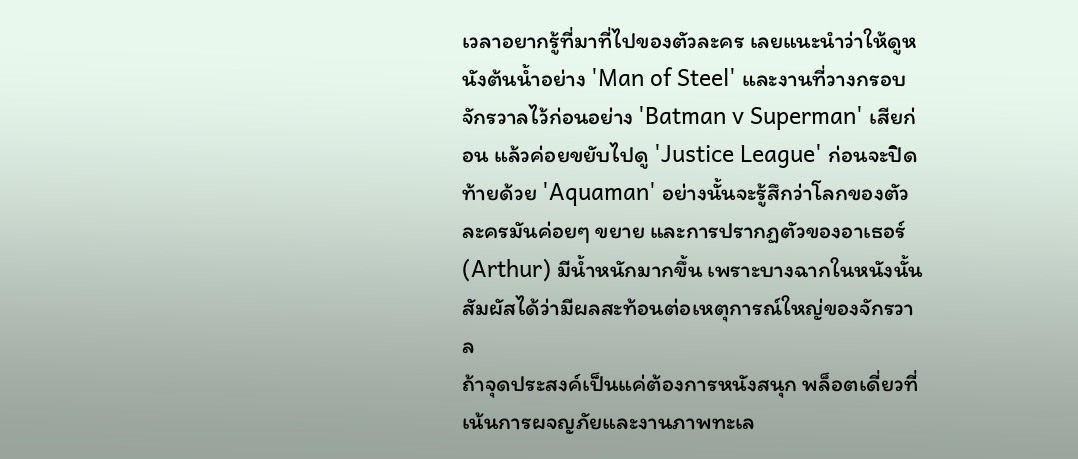เวลาอยากรู้ที่มาที่ไปของตัวละคร เลยแนะนำว่าให้ดูหนังต้นน้ำอย่าง 'Man of Steel' และงานที่วางกรอบจักรวาลไว้ก่อนอย่าง 'Batman v Superman' เสียก่อน แล้วค่อยขยับไปดู 'Justice League' ก่อนจะปิดท้ายด้วย 'Aquaman' อย่างนั้นจะรู้สึกว่าโลกของตัวละครมันค่อยๆ ขยาย และการปรากฏตัวของอาเธอร์ (Arthur) มีน้ำหนักมากขึ้น เพราะบางฉากในหนังนั้นสัมผัสได้ว่ามีผลสะท้อนต่อเหตุการณ์ใหญ่ของจักรวาล
ถ้าจุดประสงค์เป็นแค่ต้องการหนังสนุก พล็อตเดี่ยวที่เน้นการผจญภัยและงานภาพทะเล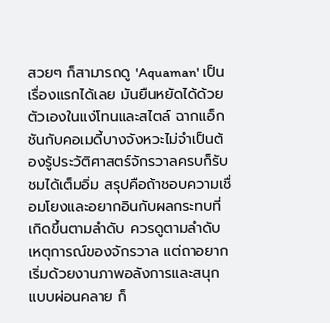สวยๆ ก็สามารถดู 'Aquaman' เป็นเรื่องแรกได้เลย มันยืนหยัดได้ด้วยตัวเองในแง่โทนและสไตล์ ฉากแอ็กชันกับคอเมดี้บางจังหวะไม่จำเป็นต้องรู้ประวัติศาสตร์จักรวาลครบก็รับชมได้เต็มอิ่ม สรุปคือถ้าชอบความเชื่อมโยงและอยากอินกับผลกระทบที่เกิดขึ้นตามลำดับ ควรดูตามลำดับเหตุการณ์ของจักรวาล แต่ถาอยากเริ่มด้วยงานภาพอลังการและสนุกแบบผ่อนคลาย ก็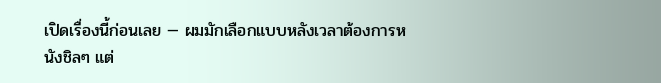เปิดเรื่องนี้ก่อนเลย — ผมมักเลือกแบบหลังเวลาต้องการหนังชิลๆ แต่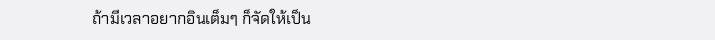ถ้ามีเวลาอยากอินเต็มๆ ก็จัดให้เป็น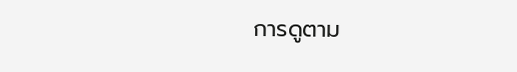การดูตาม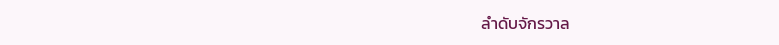ลำดับจักรวาล